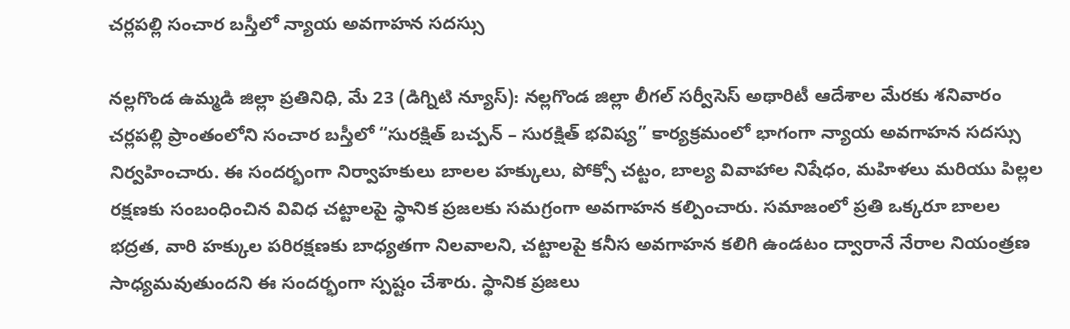చర్లపల్లి సంచార బస్తీలో న్యాయ అవగాహన సదస్సు

నల్లగొండ ఉమ్మడి జిల్లా ప్రతినిధి, మే 23 (డిగ్నిటి న్యూస్): నల్లగొండ జిల్లా లీగల్ సర్వీసెస్ అథారిటీ ఆదేశాల మేరకు శనివారం చర్లపల్లి ప్రాంతంలోని సంచార బస్తీలో “సురక్షిత్ బచ్పన్ – సురక్షిత్ భవిష్య” కార్యక్రమంలో భాగంగా న్యాయ అవగాహన సదస్సు నిర్వహించారు. ఈ సందర్భంగా నిర్వాహకులు బాలల హక్కులు, పోక్సో చట్టం, బాల్య వివాహాల నిషేధం, మహిళలు మరియు పిల్లల రక్షణకు సంబంధించిన వివిధ చట్టాలపై స్థానిక ప్రజలకు సమగ్రంగా అవగాహన కల్పించారు. సమాజంలో ప్రతి ఒక్కరూ బాలల భద్రత, వారి హక్కుల పరిరక్షణకు బాధ్యతగా నిలవాలని, చట్టాలపై కనీస అవగాహన కలిగి ఉండటం ద్వారానే నేరాల నియంత్రణ సాధ్యమవుతుందని ఈ సందర్భంగా స్పష్టం చేశారు. స్థానిక ప్రజలు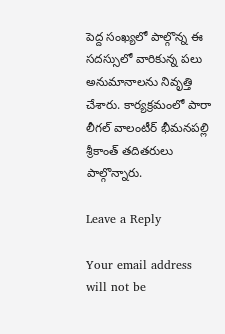పెద్ద సంఖ్యలో పాల్గొన్న ఈ సదస్సులో వారికున్న పలు అనుమానాలను నివృత్తి చేశారు. కార్యక్రమంలో పారా లీగల్ వాలంటీర్ భీమనపల్లి శ్రీకాంత్ తదితరులు పాల్గొన్నారు.

Leave a Reply

Your email address will not be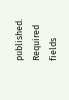published. Required fields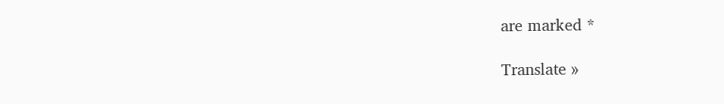are marked *

Translate »